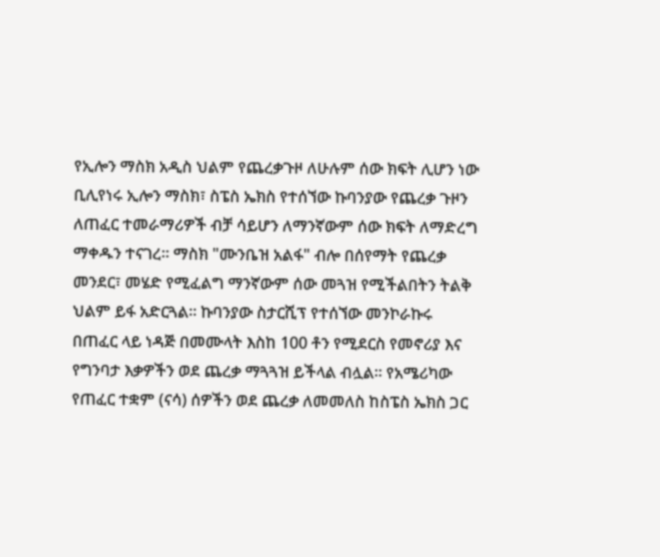የኢሎን ማስክ አዲስ ህልም የጨረቃጉዞ ለሁሉም ሰው ክፍት ሊሆን ነው
ቢሊየነሩ ኢሎን ማስክ፣ ስፔስ ኤክስ የተሰኘው ኩባንያው የጨረቃ ጉዞን ለጠፈር ተመራማሪዎች ብቻ ሳይሆን ለማንኛውም ሰው ክፍት ለማድረግ ማቀዱን ተናገረ። ማስክ "ሙንቤዝ አልፋ" ብሎ በሰየማት የጨረቃ መንደር፣ መሄድ የሚፈልግ ማንኛውም ሰው መጓዝ የሚችልበትን ትልቅ ህልም ይፋ አድርጓል። ኩባንያው ስታርሺፕ የተሰኘው መንኮራኩሩ በጠፈር ላይ ነዳጅ በመሙላት እስከ 100 ቶን የሚደርስ የመኖሪያ እና የግንባታ እቃዎችን ወደ ጨረቃ ማጓጓዝ ይችላል ብሏል። የአሜሪካው የጠፈር ተቋም (ናሳ) ሰዎችን ወደ ጨረቃ ለመመለስ ከስፔስ ኤክስ ጋር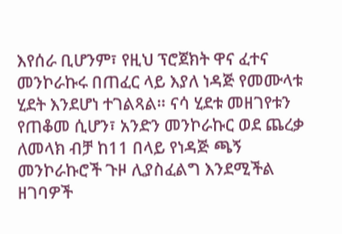እየሰራ ቢሆንም፣ የዚህ ፕሮጀክት ዋና ፈተና መንኮራኩሩ በጠፈር ላይ እያለ ነዳጅ የመሙላቱ ሂደት እንደሆነ ተገልጻል። ናሳ ሂደቱ መዘገየቱን የጠቆመ ሲሆን፣ አንድን መንኮራኩር ወደ ጨረቃ ለመላክ ብቻ ከ11 በላይ የነዳጅ ጫኝ መንኮራኩሮች ጉዞ ሊያስፈልግ እንደሚችል ዘገባዎች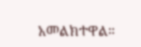አመልክተዋል።